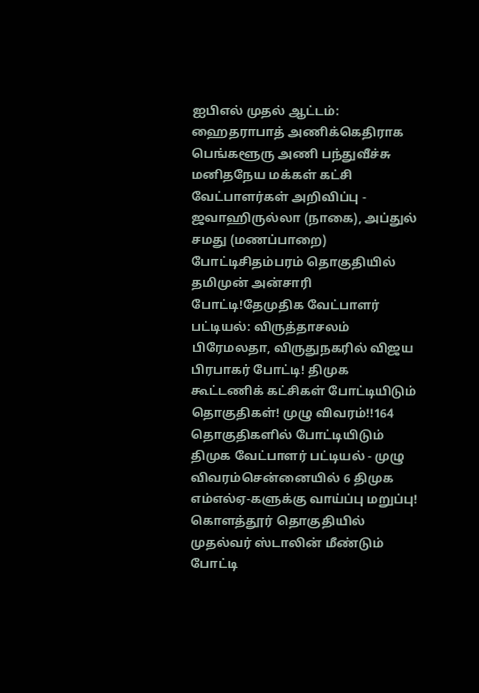ஐபிஎல் முதல் ஆட்டம்: ஹைதராபாத் அணிக்கெதிராக பெங்களூரு அணி பந்துவீச்சு மனிதநேய மக்கள் கட்சி வேட்பாளர்கள் அறிவிப்பு - ஜவாஹிருல்லா (நாகை), அப்துல் சமது (மணப்பாறை) போட்டிசிதம்பரம் தொகுதியில் தமிமுன் அன்சாரி போட்டி!தேமுதிக வேட்பாளர் பட்டியல்: விருத்தாசலம் பிரேமலதா, விருதுநகரில் விஜய பிரபாகர் போட்டி! திமுக கூட்டணிக் கட்சிகள் போட்டியிடும் தொகுதிகள்! முழு விவரம்!!164 தொகுதிகளில் போட்டியிடும் திமுக வேட்பாளர் பட்டியல் - முழு விவரம்சென்னையில் 6 திமுக எம்எல்ஏ-களுக்கு வாய்ப்பு மறுப்பு! கொளத்தூர் தொகுதியில் முதல்வர் ஸ்டாலின் மீண்டும் போட்டி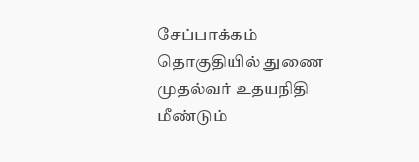சேப்பாக்கம் தொகுதியில் துணை முதல்வர் உதயநிதி மீண்டும்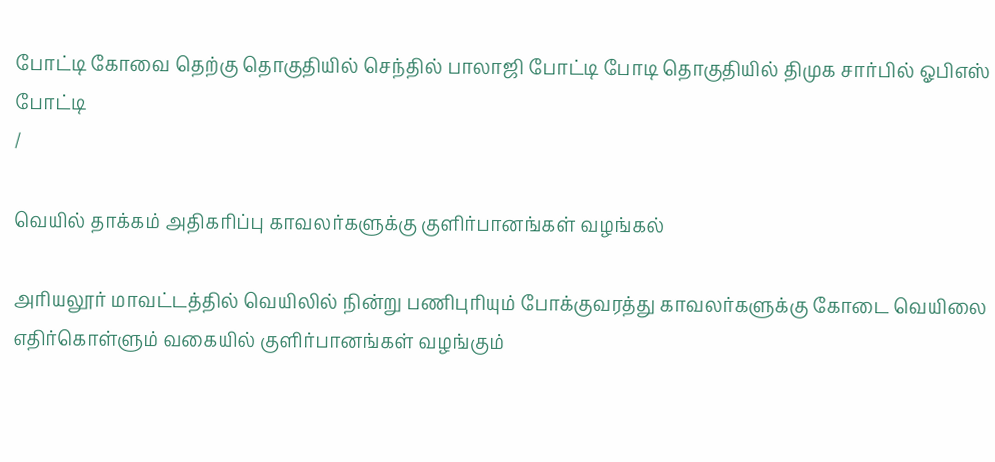போட்டி கோவை தெற்கு தொகுதியில் செந்தில் பாலாஜி போட்டி போடி தொகுதியில் திமுக சார்பில் ஓபிஎஸ் போட்டி
/

வெயில் தாக்கம் அதிகரிப்பு காவலர்களுக்கு குளிர்பானங்கள் வழங்கல்

அரியலூர் மாவட்டத்தில் வெயிலில் நின்று பணிபுரியும் போக்குவரத்து காவலர்களுக்கு கோடை வெயிலை எதிர்கொள்ளும் வகையில் குளிர்பானங்கள் வழங்கும்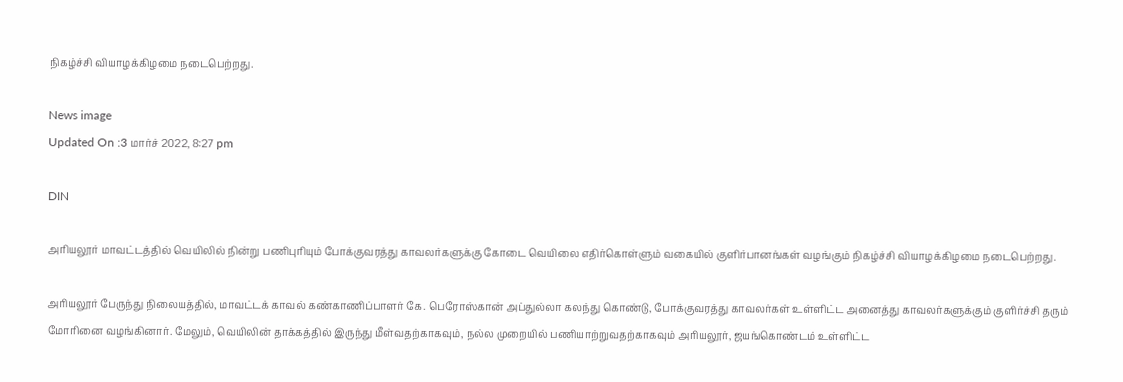நிகழ்ச்சி வியாழக்கிழமை நடைபெற்றது.

News image
Updated On :3 மார்ச் 2022, 8:27 pm

DIN

அரியலூர் மாவட்டத்தில் வெயிலில் நின்று பணிபுரியும் போக்குவரத்து காவலர்களுக்கு கோடை வெயிலை எதிர்கொள்ளும் வகையில் குளிர்பானங்கள் வழங்கும் நிகழ்ச்சி வியாழக்கிழமை நடைபெற்றது.

அரியலூர் பேருந்து நிலையத்தில், மாவட்டக் காவல் கண்காணிப்பாளர் கே. பெரோஸ்கான் அப்துல்லா கலந்து கொண்டு, போக்குவரத்து காவலர்கள் உள்ளிட்ட அனைத்து காவலர்களுக்கும் குளிர்ச்சி தரும் மோரினை வழங்கினார். மேலும், வெயிலின் தாக்கத்தில் இருந்து மீள்வதற்காகவும், நல்ல முறையில் பணியாற்றுவதற்காகவும் அரியலூர், ஜயங்கொண்டம் உள்ளிட்ட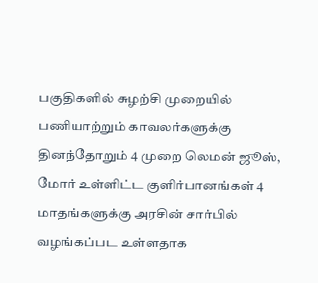பகுதிகளில் சுழற்சி முறையில் பணியாற்றும் காவலர்களுக்கு தினந்தோறும் 4 முறை லெமன் ஜூஸ், மோர் உள்ளிட்ட குளிர்பானங்கள் 4 மாதங்களுக்கு அரசின் சார்பில் வழங்கப்பட உள்ளதாக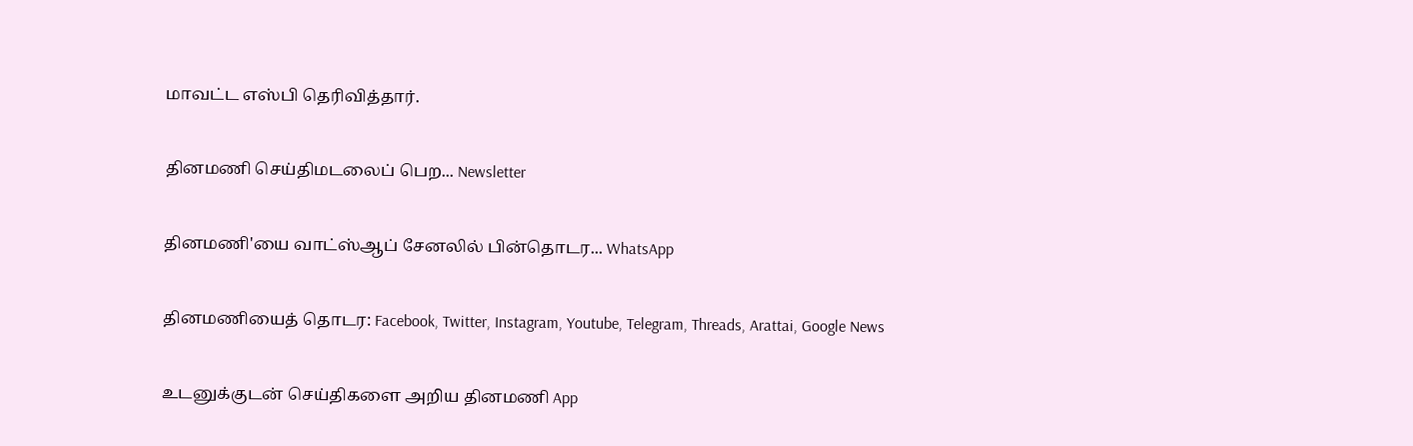மாவட்ட எஸ்பி தெரிவித்தார்.

தினமணி செய்திமடலைப் பெற... Newsletter

தினமணி'யை வாட்ஸ்ஆப் சேனலில் பின்தொடர... WhatsApp

தினமணியைத் தொடர: Facebook, Twitter, Instagram, Youtube, Telegram, Threads, Arattai, Google News

உடனுக்குடன் செய்திகளை அறிய தினமணி App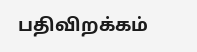பதிவிறக்கம்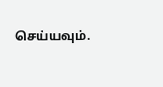செய்யவும்.